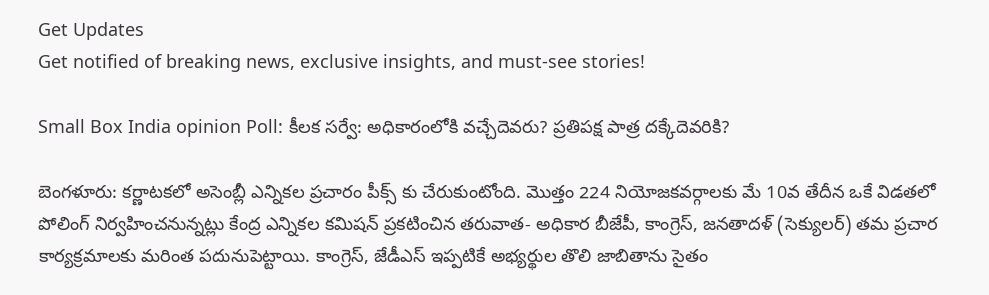Get Updates
Get notified of breaking news, exclusive insights, and must-see stories!

Small Box India opinion Poll: కీలక సర్వే: అధికారంలోకి వచ్చేదెవరు? ప్రతిపక్ష పాత్ర దక్కేదెవరికి?

బెంగళూరు: కర్ణాటకలో అసెంబ్లీ ఎన్నికల ప్రచారం పీక్స్ కు చేరుకుంటోంది. మొత్తం 224 నియోజకవర్గాలకు మే 10వ తేదీన ఒకే విడతలో పోలింగ్ నిర్వహించనున్నట్లు కేంద్ర ఎన్నికల కమిషన్ ప్రకటించిన తరువాత- అధికార బీజేపీ, కాంగ్రెస్, జనతాదళ్ (సెక్యులర్) తమ ప్రచార కార్యక్రమాలకు మరింత పదునుపెట్టాయి. కాంగ్రెస్, జేడీఎస్ ఇప్పటికే అభ్యర్థుల తొలి జాబితాను సైతం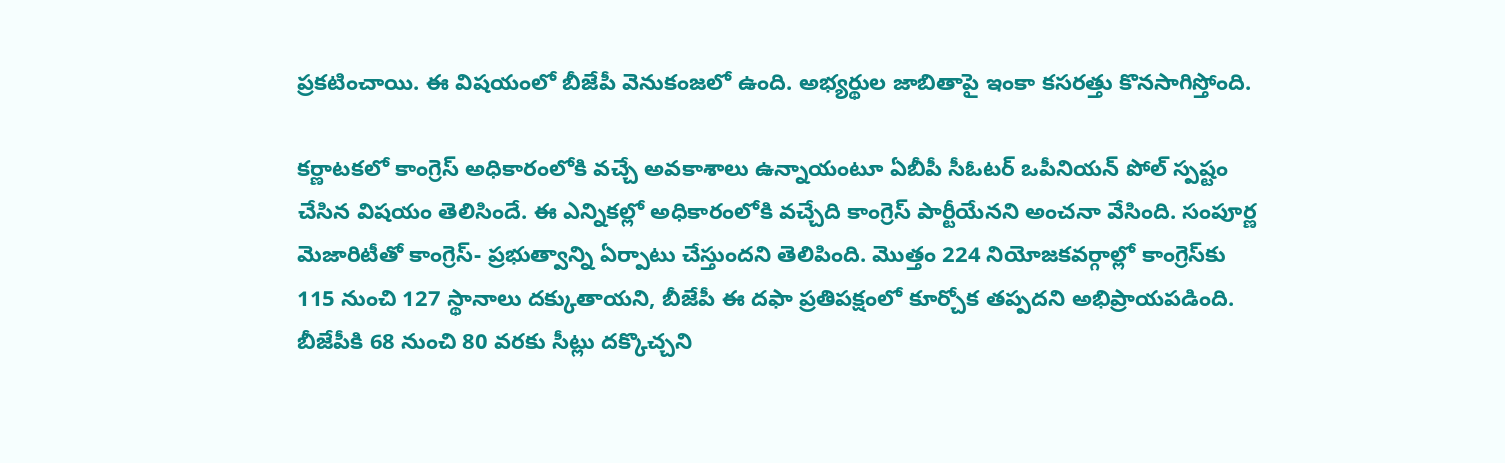ప్రకటించాయి. ఈ విషయంలో బీజేపీ వెనుకంజలో ఉంది. అభ్యర్థుల జాబితాపై ఇంకా కసరత్తు కొనసాగిస్తోంది.

కర్ణాటకలో కాంగ్రెస్ అధికారంలోకి వచ్చే అవకాశాలు ఉన్నాయంటూ ఏబీపీ సీఓటర్ ఒపీనియన్ పోల్ స్పష్టం చేసిన విషయం తెలిసిందే. ఈ ఎన్నికల్లో అధికారంలోకి వచ్చేది కాంగ్రెస్ పార్టీయేనని అంచనా వేసింది. సంపూర్ణ మెజారిటీతో కాంగ్రెస్- ప్రభుత్వాన్ని ఏర్పాటు చేస్తుందని తెలిపింది. మొత్తం 224 నియోజకవర్గాల్లో కాంగ్రెస్‌కు 115 నుంచి 127 స్థానాలు దక్కుతాయని, బీజేపీ ఈ దఫా ప్రతిపక్షంలో కూర్చోక తప్పదని అభిప్రాయపడింది. బీజేపీకి 68 నుంచి 80 వరకు సీట్లు దక్కొచ్చని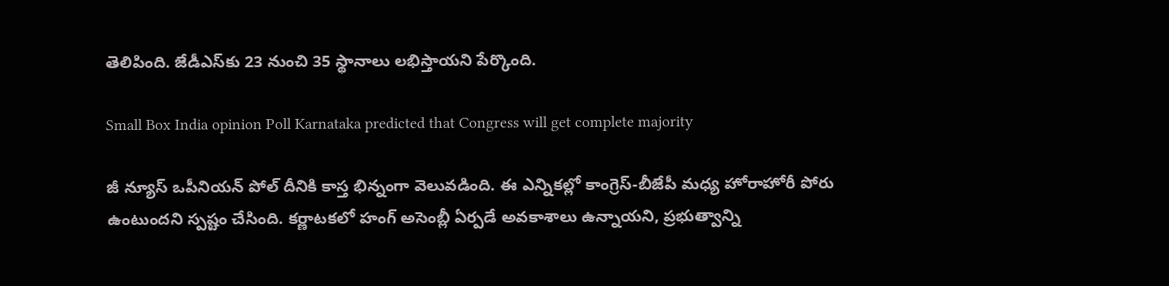తెలిపింది. జేడీఎస్‌కు 23 నుంచి 35 స్థానాలు లభిస్తాయని పేర్కొంది.

Small Box India opinion Poll Karnataka predicted that Congress will get complete majority

జీ న్యూస్ ఒపీనియన్ పోల్ దీనికి కాస్త భిన్నంగా వెలువడింది. ఈ ఎన్నికల్లో కాంగ్రెస్-బీజేపీ మధ్య హోరాహోరీ పోరు ఉంటుందని స్పష్టం చేసింది. కర్ణాటకలో హంగ్ అసెంబ్లీ ఏర్పడే అవకాశాలు ఉన్నాయని, ప్రభుత్వాన్ని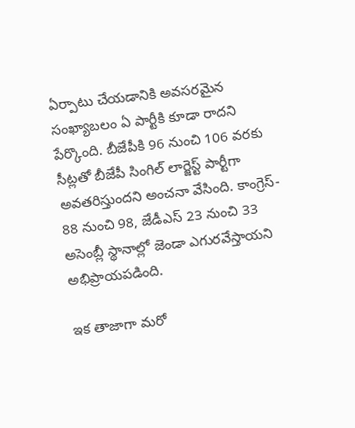ఏర్పాటు చేయడానికి అవసరమైన సంఖ్యాబలం ఏ పార్టీకి కూడా రాదని పేర్కొంది. బీజేపీకి 96 నుంచి 106 వరకు సీట్లతో బీజేపీ సింగిల్ లార్జెస్ట్ పార్టీగా అవతరిస్తుందని అంచనా వేసింది. కాంగ్రెస్- 88 నుంచి 98, జేడీఎస్ 23 నుంచి 33 అసెంబ్లీ స్థానాల్లో జెండా ఎగురవేస్తాయని అభిప్రాయపడింది.

ఇక తాజాగా మరో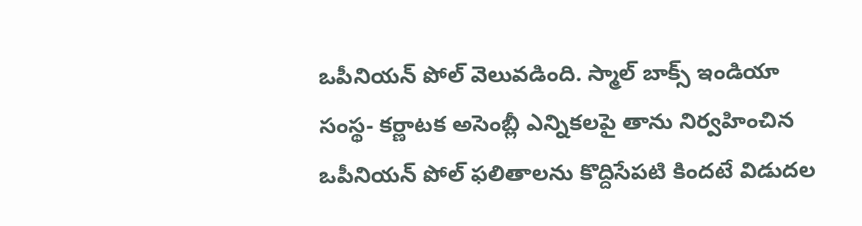ఒపీనియన్ పోల్ వెలువడింది. స్మాల్ బాక్స్ ఇండియా సంస్థ- కర్ణాటక అసెంబ్లీ ఎన్నికలపై తాను నిర్వహించిన ఒపీనియన్ పోల్ ఫలితాలను కొద్దిసేపటి కిందటే విడుదల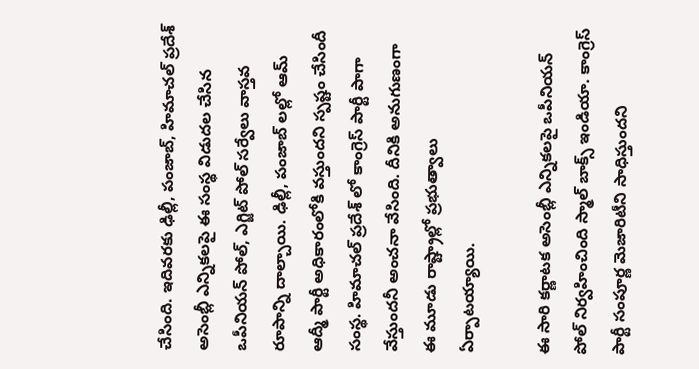చేసింది. ఇదివరకు ఢిల్లీ, పంజాబ్, హిమాచల్ ప్రదేశ్ అసెంబ్లీ ఎన్నికలపై ఈ సంస్థ విడుదల చేసిన ఒపీనియన్ పోల్, ఎగ్జిట్ పోల్ సర్వేలు వాస్తవ రూపాన్ని దాల్చాయి. ఢిల్లీ, పంజాబ్ లల్లో ఆమ్ ఆద్మీ పార్టీ అధికారంలోకి వస్తుందని స్పష్టం చేసిందీ సంస్థ. హిమాచల్ ప్రదేశ్ లో కాంగ్రెస్ పార్టీ పాగా వేస్తుందనీ అంచనా వేసింది. దీనికి అనుగుణంగా ఈ మూడు రాష్ట్రాల్లో ప్రభుత్వాలు ఏర్పాటయ్యాయి.

ఈ సారి కర్ణాటక అసెంబ్లీ ఎన్నికలపై ఒపీనియన్ పోల్ నిర్వహించింది స్మాల్ బాక్స్ ఇండియా. కాంగ్రెస్ పార్టీ సంపూర్ణ మెజారిటీని సాధిస్తుందని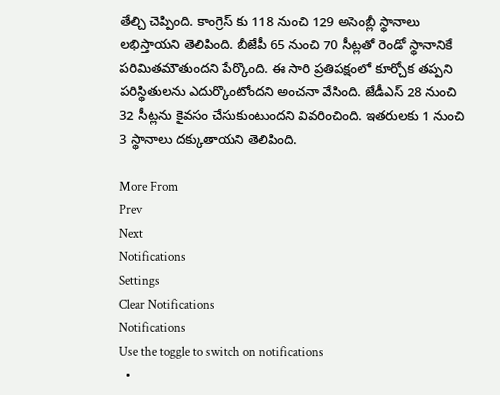తేల్చి చెప్పింది. కాంగ్రెస్ కు 118 నుంచి 129 అసెంబ్లీ స్థానాలు లభిస్తాయని తెలిపింది. బీజేపీ 65 నుంచి 70 సీట్లతో రెండో స్థానానికే పరిమితమౌతుందని పేర్కొంది. ఈ సారి ప్రతిపక్షంలో కూర్చోక తప్పని పరిస్థితులను ఎదుర్కొంటోందని అంచనా వేసింది. జేడీఎస్ 28 నుంచి 32 సీట్లను కైవసం చేసుకుంటుందని వివరించింది. ఇతరులకు 1 నుంచి 3 స్థానాలు దక్కుతాయని తెలిపింది.

More From
Prev
Next
Notifications
Settings
Clear Notifications
Notifications
Use the toggle to switch on notifications
  •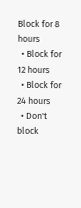Block for 8 hours
  • Block for 12 hours
  • Block for 24 hours
  • Don't block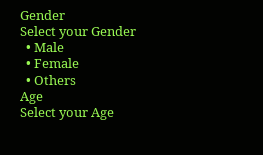Gender
Select your Gender
  • Male
  • Female
  • Others
Age
Select your Age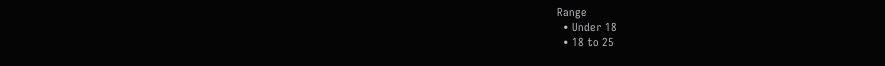Range
  • Under 18
  • 18 to 25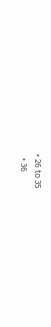• 26 to 35
  • 36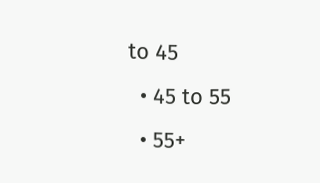to 45
  • 45 to 55
  • 55+